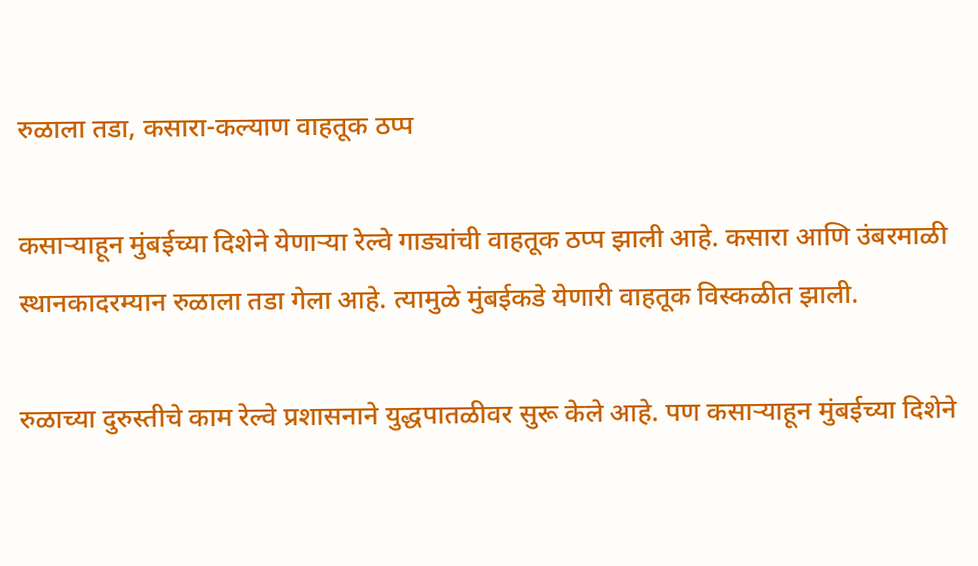रुळाला तडा, कसारा-कल्याण वाहतूक ठप्प

कसाऱ्याहून मुंबईच्या दिशेने येणाऱ्या रेल्वे गाड्यांची वाहतूक ठप्प झाली आहे. कसारा आणि उंबरमाळी स्थानकादरम्यान रुळाला तडा गेला आहे. त्यामुळे मुंबईकडे येणारी वाहतूक विस्कळीत झाली.

रुळाच्या दुरुस्तीचे काम रेल्वे प्रशासनाने युद्धपातळीवर सुरू केले आहे. पण कसाऱ्याहून मुंबईच्या दिशेने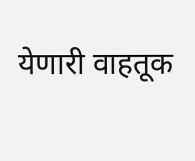येणारी वाहतूक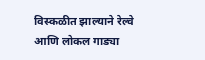विस्कळीत झाल्याने रेल्वे आणि लोकल गाड्या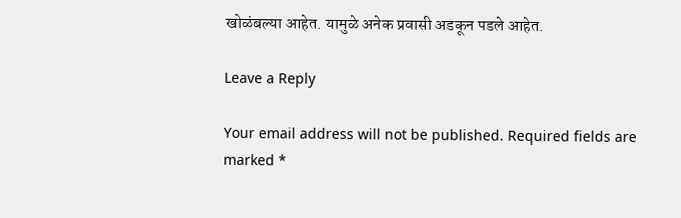खोळंबल्या आहेत. यामुळे अनेक प्रवासी अडकून पडले आहेत.

Leave a Reply

Your email address will not be published. Required fields are marked *